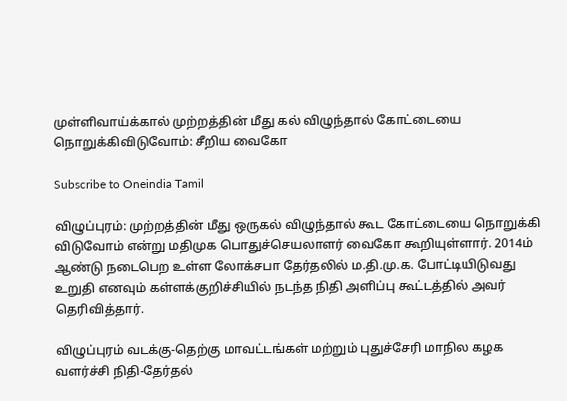முள்ளிவாய்க்கால் முற்றத்தின் மீது கல் விழுந்தால் கோட்டையை நொறுக்கிவிடுவோம்: சீறிய வைகோ

Subscribe to Oneindia Tamil

விழுப்புரம்: முற்றத்தின் மீது ஒருகல் விழுந்தால் கூட கோட்டையை நொறுக்கி விடுவோம் என்று மதிமுக பொதுச்செயலாளர் வைகோ கூறியுள்ளார். 2014ம் ஆண்டு நடைபெற உள்ள லோக்சபா தேர்தலில் ம.தி.மு.க. போட்டியிடுவது உறுதி எனவும் கள்ளக்குறிச்சியில் நடந்த நிதி அளிப்பு கூட்டத்தில் அவர் தெரிவித்தார்.

விழுப்புரம் வடக்கு-தெற்கு மாவட்டங்கள் மற்றும் புதுச்சேரி மாநில கழக வளர்ச்சி நிதி-தேர்தல்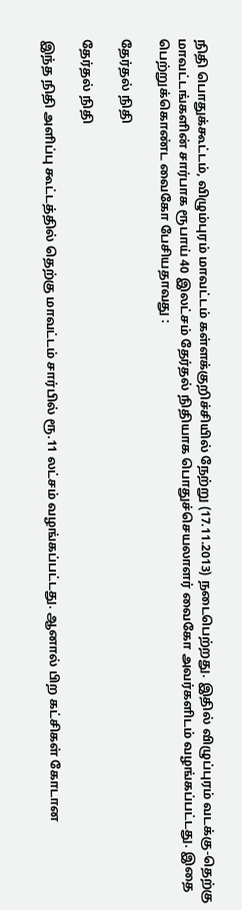நிதி பொதுக்கூட்டம், விழும்புரம் மாவட்டம் கள்ளக்குறிச்சியில் நேற்று (17.11.2013) நடைபெற்றது. இதில் விழுப்புரம் வடக்கு-தெற்கு மாவட்டங்களின் சார்பாக ரூபாய் 40 இலட்சம் தேர்தல் நிதியாக பொதுச்செயலாளர் வைகோ அவர்களிடம் வழங்கப்பட்டது. இதை பெற்றுக்கொண்ட வைகோ பேசியதாவது :

தேர்தல் நிதி

தேர்தல் நிதி

இந்த நிதி அளிப்பு கூட்டத்தில் தெற்கு மாவட்டம் சார்பில் ரூ.11 லட்சம் வழங்கப்பட்டது. ஆனால் பிற கட்சிகள் கோடான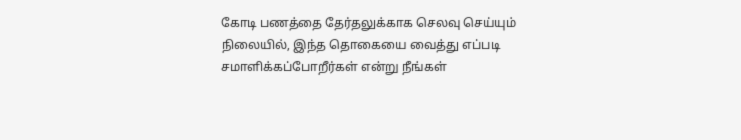கோடி பணத்தை தேர்தலுக்காக செலவு செய்யும் நிலையில், இந்த தொகையை வைத்து எப்படி சமாளிக்கப்போறீர்கள் என்று நீங்கள்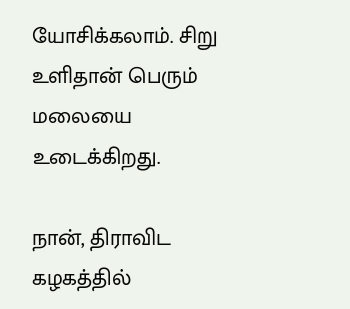யோசிக்கலாம். சிறு உளிதான் பெரும் மலையை உடைக்கிறது.

நான், திராவிட கழகத்தில்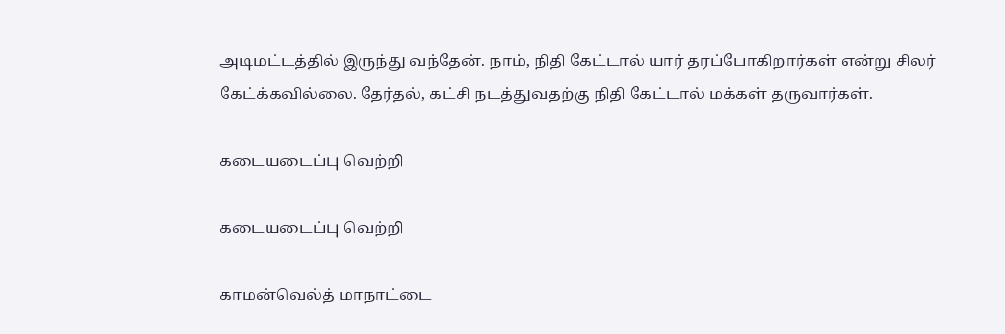அடிமட்டத்தில் இருந்து வந்தேன். நாம், நிதி கேட்டால் யார் தரப்போகிறார்கள் என்று சிலர் கேட்க்கவில்லை. தேர்தல், கட்சி நடத்துவதற்கு நிதி கேட்டால் மக்கள் தருவார்கள்.

கடையடைப்பு வெற்றி

கடையடைப்பு வெற்றி

காமன்வெல்த் மாநாட்டை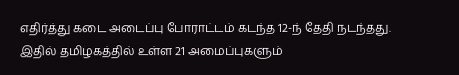எதிர்த்து கடை அடைப்பு போராட்டம் கடந்த 12-ந் தேதி நடந்தது. இதில் தமிழகத்தில் உள்ள 21 அமைப்புகளும்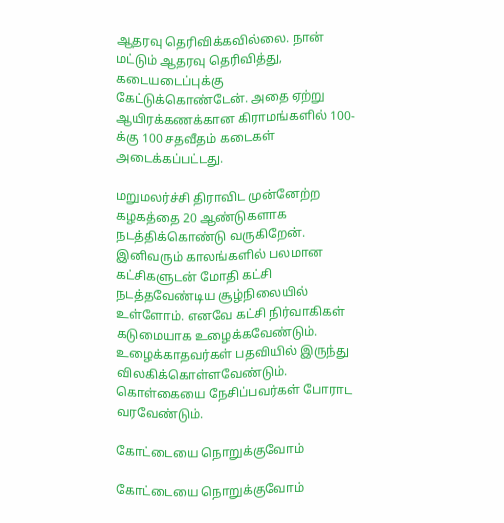ஆதரவு தெரிவிக்கவில்லை. நான் மட்டும் ஆதரவு தெரிவித்து, கடையடைப்புக்கு கேட்டுக்கொண்டேன். அதை ஏற்று ஆயிரக்கணக்கான கிராமங்களில் 100-க்கு 100 சதவீதம் கடைகள் அடைக்கப்பட்டது.

மறுமலர்ச்சி திராவிட முன்னேற்ற கழகத்தை 20 ஆண்டுகளாக நடத்திக்கொண்டு வருகிறேன். இனிவரும் காலங்களில் பலமான கட்சிகளுடன் மோதி கட்சி நடத்தவேண்டிய சூழ்நிலையில் உள்ளோம். எனவே கட்சி நிர்வாகிகள் கடுமையாக உழைக்கவேண்டும். உழைக்காதவர்கள் பதவியில் இருந்து விலகிக்கொள்ளவேண்டும். கொள்கையை நேசிப்பவர்கள் போராட வரவேண்டும்.

கோட்டையை நொறுக்குவோம்

கோட்டையை நொறுக்குவோம்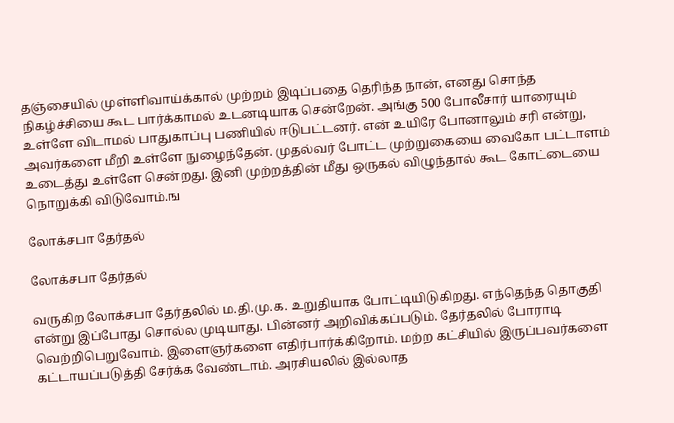தஞ்சையில் முள்ளிவாய்க்கால் முற்றம் இடிப்பதை தெரிந்த நான், எனது சொந்த நிகழ்ச்சியை கூட பார்க்காமல் உடனடியாக சென்றேன். அங்கு 500 போலீசார் யாரையும் உள்ளே விடாமல் பாதுகாப்பு பணியில் ஈடுபட்டனர். என் உயிரே போனாலும் சரி என்று, அவர்களை மீறி உள்ளே நுழைந்தேன். முதல்வர் போட்ட முற்றுகையை வைகோ பட்டாளம் உடைத்து உள்ளே சென்றது. இனி முற்றத்தின் மீது ஒருகல் விழுந்தால் கூட கோட்டையை நொறுக்கி விடுவோம்.ங

லோக்சபா தேர்தல்

லோக்சபா தேர்தல்

வருகிற லோக்சபா தேர்தலில் ம.தி.மு.க. உறுதியாக போட்டியிடுகிறது. எந்தெந்த தொகுதி என்று இப்போது சொல்ல முடியாது. பின்னர் அறிவிக்கப்படும். தேர்தலில் போராடி வெற்றிபெறுவோம். இளைஞர்களை எதிர்பார்க்கிறோம். மற்ற கட்சியில் இருப்பவர்களை கட்டாயப்படுத்தி சேர்க்க வேண்டாம். அரசியலில் இல்லாத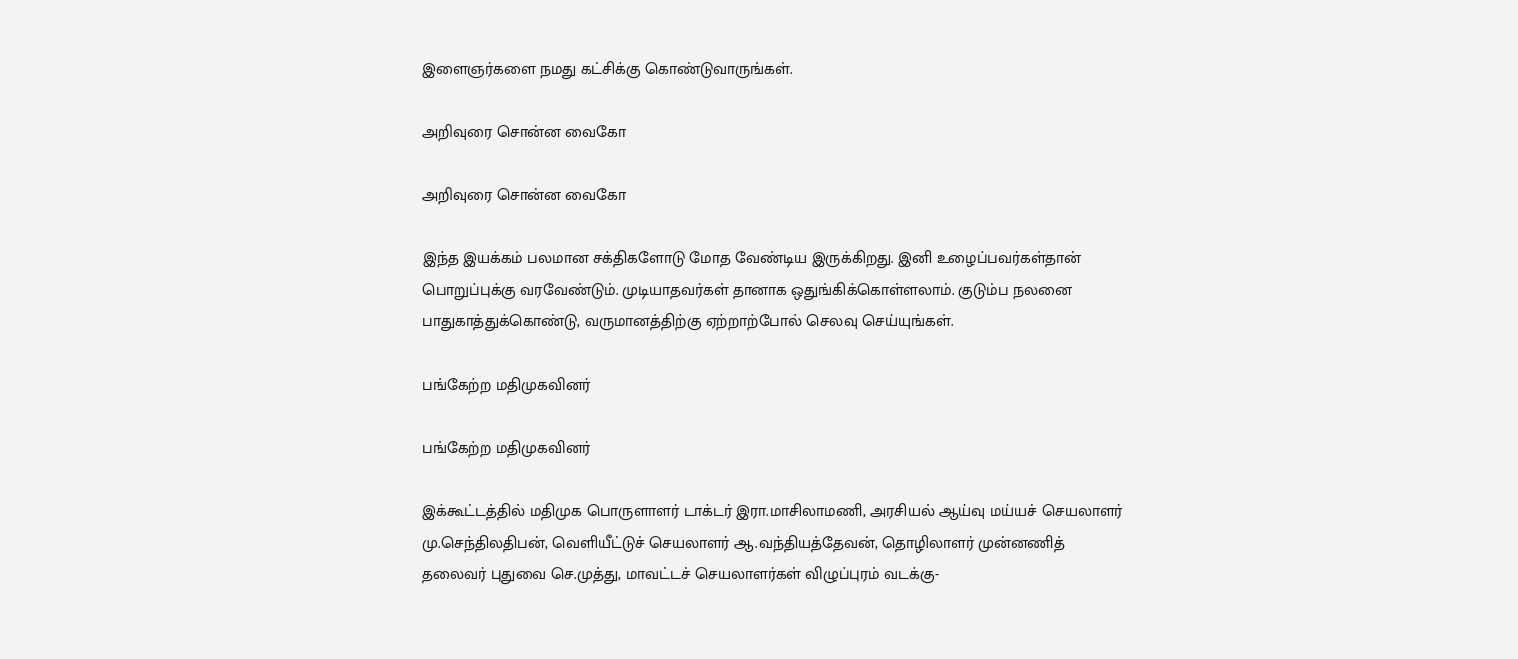இளைஞர்களை நமது கட்சிக்கு கொண்டுவாருங்கள்.

அறிவுரை சொன்ன வைகோ

அறிவுரை சொன்ன வைகோ

இந்த இயக்கம் பலமான சக்திகளோடு மோத வேண்டிய இருக்கிறது. இனி உழைப்பவர்கள்தான் பொறுப்புக்கு வரவேண்டும். முடியாதவர்கள் தானாக ஒதுங்கிக்கொள்ளலாம். குடும்ப நலனை பாதுகாத்துக்கொண்டு, வருமானத்திற்கு ஏற்றாற்போல் செலவு செய்யுங்கள்.

பங்கேற்ற மதிமுகவினர்

பங்கேற்ற மதிமுகவினர்

இக்கூட்டத்தில் மதிமுக பொருளாளர் டாக்டர் இரா.மாசிலாமணி, அரசியல் ஆய்வு மய்யச் செயலாளர் மு.செந்திலதிபன், வெளியீட்டுச் செயலாளர் ஆ.வந்தியத்தேவன், தொழிலாளர் முன்னணித் தலைவர் புதுவை செ.முத்து, மாவட்டச் செயலாளர்கள் விழுப்புரம் வடக்கு-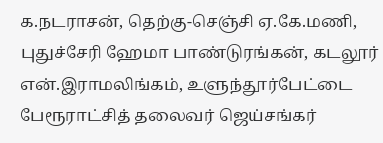க.நடராசன், தெற்கு-செஞ்சி ஏ.கே.மணி, புதுச்சேரி ஹேமா பாண்டுரங்கன், கடலூர் என்.இராமலிங்கம், உளுந்தூர்பேட்டை பேரூராட்சித் தலைவர் ஜெய்சங்கர்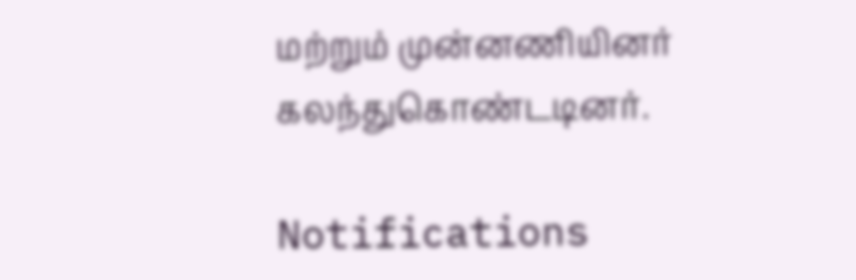மற்றும் முன்னணியினர் கலந்துகொண்டடினர்.

Notifications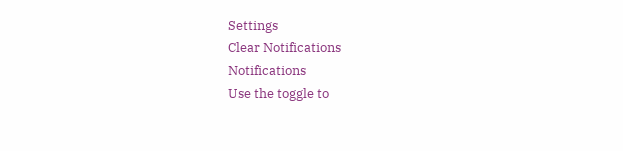Settings
Clear Notifications
Notifications
Use the toggle to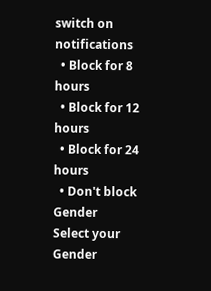switch on notifications
  • Block for 8 hours
  • Block for 12 hours
  • Block for 24 hours
  • Don't block
Gender
Select your Gender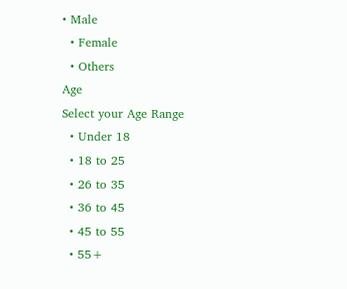• Male
  • Female
  • Others
Age
Select your Age Range
  • Under 18
  • 18 to 25
  • 26 to 35
  • 36 to 45
  • 45 to 55
  • 55+